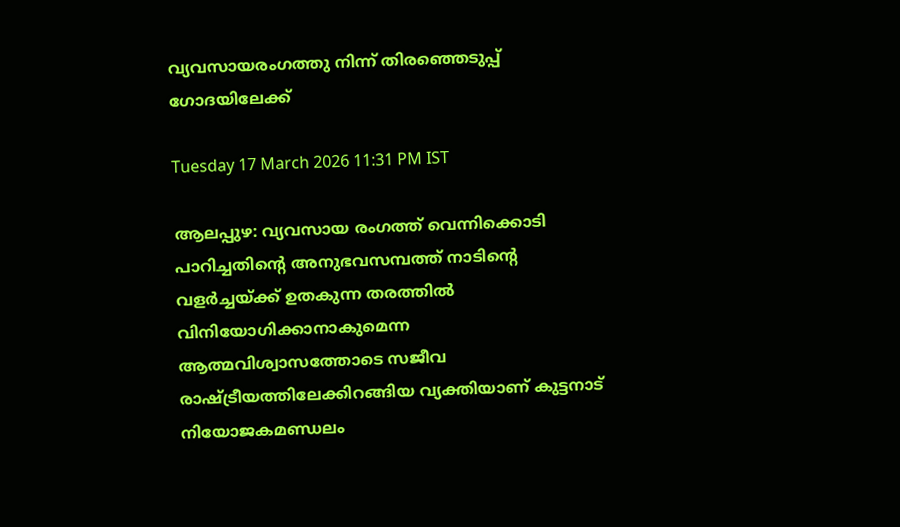വ്യവസായരംഗത്തു നിന്ന് തിരഞ്ഞെടുപ്പ് ഗോദയിലേക്ക്

Tuesday 17 March 2026 11:31 PM IST

ആലപ്പുഴ: വ്യവസായ രംഗത്ത് വെന്നിക്കൊടി പാറിച്ചതിന്റെ അനുഭവസമ്പത്ത് നാടിന്റെ വളർച്ചയ്ക്ക് ഉതകുന്ന തരത്തിൽ വിനിയോഗിക്കാനാകുമെന്ന ആത്മവിശ്വാസത്തോടെ സജീവ രാഷ്ട്രീയത്തിലേക്കിറങ്ങിയ വ്യക്തിയാണ് കുട്ടനാട് നിയോജകമണ്ഡലം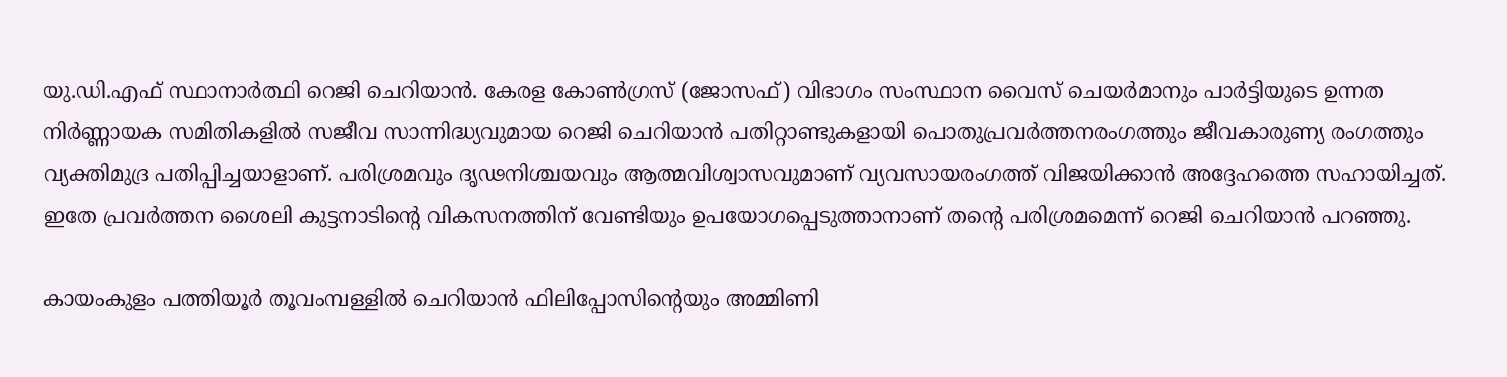യു.ഡി.എഫ് സ്ഥാനാർത്ഥി റെജി ചെറിയാൻ. കേരള കോൺഗ്രസ് (ജോസഫ്) വിഭാഗം സംസ്ഥാന വൈസ് ചെയർമാനും പാർട്ടിയുടെ ഉന്നത നിർണ്ണായക സമിതികളിൽ സജീവ സാന്നിദ്ധ്യവുമായ റെജി ചെറിയാൻ പതിറ്റാണ്ടുകളായി പൊതുപ്രവർത്തനരംഗത്തും ജീവകാരുണ്യ രംഗത്തും വ്യക്തിമുദ്ര പതിപ്പിച്ചയാളാണ്. പരിശ്രമവും ദൃഢനിശ്ചയവും ആത്മവിശ്വാസവുമാണ് വ്യവസായരംഗത്ത് വിജയിക്കാൻ അദ്ദേഹത്തെ സഹായിച്ചത്. ഇതേ പ്രവർത്തന ശൈലി കുട്ടനാടിന്റെ വികസനത്തിന് വേണ്ടിയും ഉപയോഗപ്പെടുത്താനാണ് തന്റെ പരിശ്രമമെന്ന് റെജി ചെറിയാൻ പറഞ്ഞു.

കായംകുളം പത്തിയൂർ തൂവംമ്പള്ളിൽ ചെറിയാൻ ഫിലിപ്പോസിന്റെയും അമ്മിണി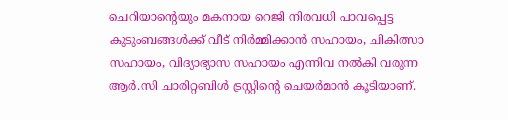ചെറിയാന്റെയും മകനായ റെജി നിരവധി പാവപ്പെട്ട കുടുംബങ്ങൾക്ക് വീട് നിർമ്മിക്കാൻ സഹായം, ചികിത്സാ സഹായം, വിദ്യാഭ്യാസ സഹായം എന്നിവ നൽകി വരുന്ന ആർ.സി ചാരിറ്റബിൾ ട്രസ്റ്റിന്റെ ചെയർമാൻ കൂടിയാണ്.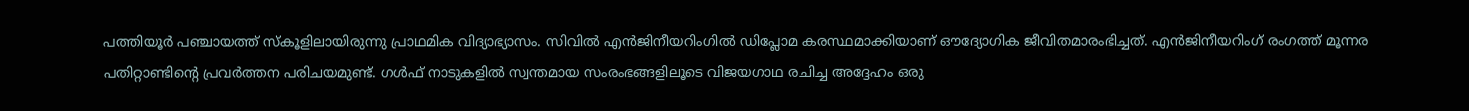പത്തിയൂർ പഞ്ചായത്ത് സ്കൂളിലായിരുന്നു പ്രാഥമിക വിദ്യാഭ്യാസം. സിവിൽ എൻജിനീയറിംഗിൽ ഡിപ്ലോമ കരസ്ഥമാക്കിയാണ് ഔദ്യോഗിക ജീവിതമാരംഭിച്ചത്. എൻജിനീയറിംഗ് രംഗത്ത് മൂന്നര പതിറ്റാണ്ടിന്റെ പ്രവർത്തന പരിചയമുണ്ട്. ഗൾഫ് നാടുകളിൽ സ്വന്തമായ സംരംഭങ്ങളിലൂടെ വിജയഗാഥ രചിച്ച അദ്ദേഹം ഒരു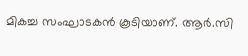മികച്ച സംഘാടകൻ കൂടിയാണ്. ആർ.സി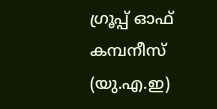ഗ്രൂപ്പ് ഓഫ് കമ്പനീസ് (യു.എ.ഇ)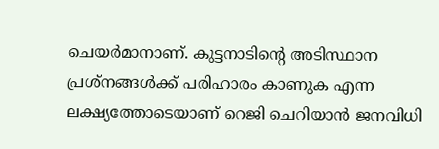ചെയർമാനാണ്. കുട്ടനാടിന്റെ അടിസ്ഥാന പ്രശ്നങ്ങൾക്ക് പരിഹാരം കാണുക എന്ന ലക്ഷ്യത്തോടെയാണ് റെജി ചെറിയാൻ ജനവിധി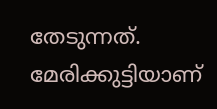തേടുന്നത്. മേരിക്കുട്ടിയാണ്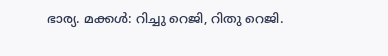ഭാര്യ. മക്കൾ: റിച്ചു റെജി, റിതു റെജി.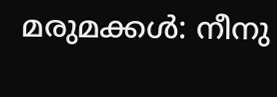മരുമക്കൾ: നീനു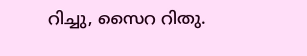റിച്ചു, സൈറ റിതു.